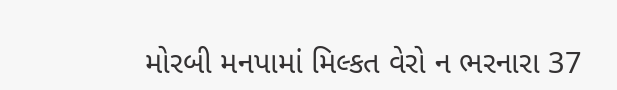મોરબી મનપામાં મિલ્કત વેરો ન ભરનારા 37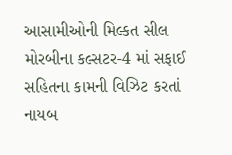આસામીઓની મિલ્કત સીલ મોરબીના કલ્સટર-4 માં સફાઈ સહિતના કામની વિઝિટ કરતાં નાયબ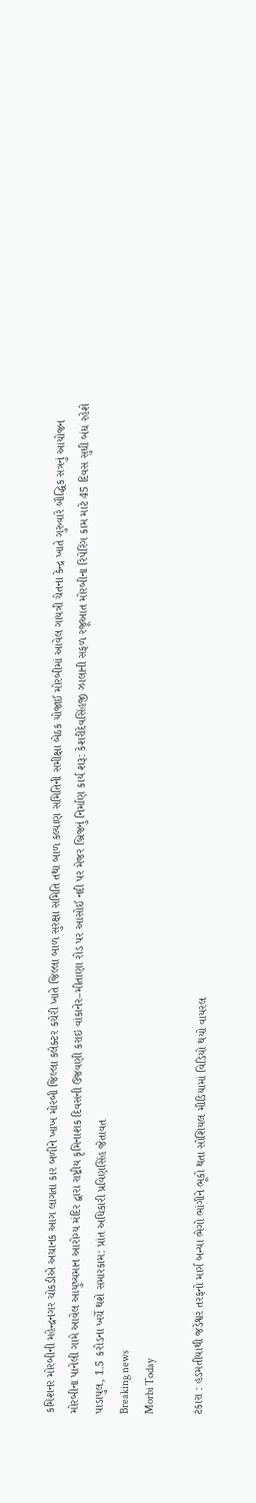કમિશનર મોરબીની મહેન્દ્રનગર ચોકડીએ અચાનક આગ લાગતા કાર બળીને ખાખ મોરબી જિલ્લા કલેક્ટર કચેરી ખાતે જિલ્લા બાળ સુરક્ષા સમિતિ તથા બાળ કલ્યાણ સમિતિની સમીક્ષા બેઠક યોજાઈ મોરબીમાં આવેલ ગાયત્રી ચેતના કેન્દ્ર ખાતે ગુરુવારે બૌદ્ધિક સત્રનું આયોજન મોરબીના પાનેલી ગામે આવેલ આયુષ્યમાન આરોગ્ય મંદિર દ્વારા રાષ્ટ્રીય કૃમિનાશક દિવસની ઉજવણી કરાઇ વાંકાનેર–મીતાણા રોડ પર આસોઈ નદી પર મેજર બ્રિજનું નિર્માણ કાર્ય શરૂ: કેશરીદેવસિંહજી ઝાલાની સફળ રજૂઆત મોરબીના રિપેરિંગ કામ માટે 45 દિવસ સુધી બંધ રહેશે પાડાપુલ, 1.5 કરોડના ખર્ચે થશે સમારકામ: પ્રાંત અધિકારી પ્રવિણસિંહ જેતાવત
Breaking news
Morbi Today

ટંકારા : હડમતીયાથી જડેશ્વર તરફનો માર્ગ બન્યા ભેગો ભાંગીને ભૂકો થતા સોશિયલ મીડિયામાં વિડિયો થયો વાયરલ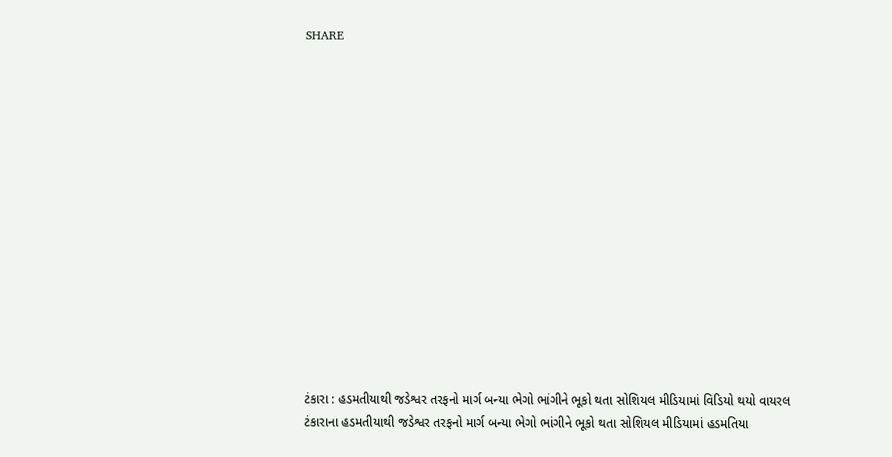SHARE















ટંકારા : હડમતીયાથી જડેશ્વર તરફનો માર્ગ બન્યા ભેગો ભાંગીને ભૂકો થતા સોશિયલ મીડિયામાં વિડિયો થયો વાયરલ
ટંકારાના હડમતીયાથી જડેશ્વર તરફનો માર્ગ બન્યા ભેગો ભાંગીને ભૂકો થતા સોશિયલ મીડિયામાં હડમતિયા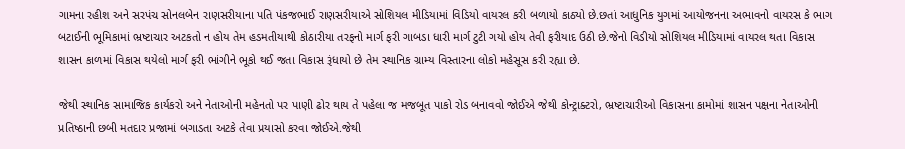ગામના રહીશ અને સરપંચ સોનલબેન રાણસરીયાના પતિ પંકજભાઈ રાણસરીયાએ સોશિયલ મીડિયામાં વિડિયો વાયરલ કરી બળાયો કાઠ્યો છે.છતાં આધુનિક યુગમાં આયોજનના અભાવનો વાયરસ કે ભાગ બટાઈની ભૂમિકામાં ભ્રષ્ટાચાર અટકતો ન હોય તેમ હડમતીયાથી કોઠારીયા તરફનો માર્ગ ફરી ગાબડા ધારી માર્ગ ટુટી ગયો હોય તેવી ફરીયાદ ઉઠી છે.જેનો વિડીયો સોશિયલ મીડિયામાં વાયરલ થતા વિકાસ શાસન કાળમાં વિકાસ થયેલો માર્ગ ફરી ભાંગીને ભૂકો થઈ જતા વિકાસ રૂંધાયો છે તેમ સ્થાનિક ગ્રામ્ય વિસ્તારના લોકો મહેસૂસ કરી રહ્યા છે.

જેથી સ્થાનિક સામાજિક કાર્યકરો અને નેતાઓની મહેનતો પર પાણી ઢોર થાય તે પહેલા જ મજબૂત પાકો રોડ બનાવવો જોઈએ જેથી કોન્ટ્રાક્ટરો, ભ્રષ્ટાચારીઓ વિકાસના કામોમાં શાસન પક્ષના નેતાઓની પ્રતિષ્ઠાની છબી મતદાર પ્રજામાં બગાડતા અટકે તેવા પ્રયાસો કરવા જોઈએ.જેથી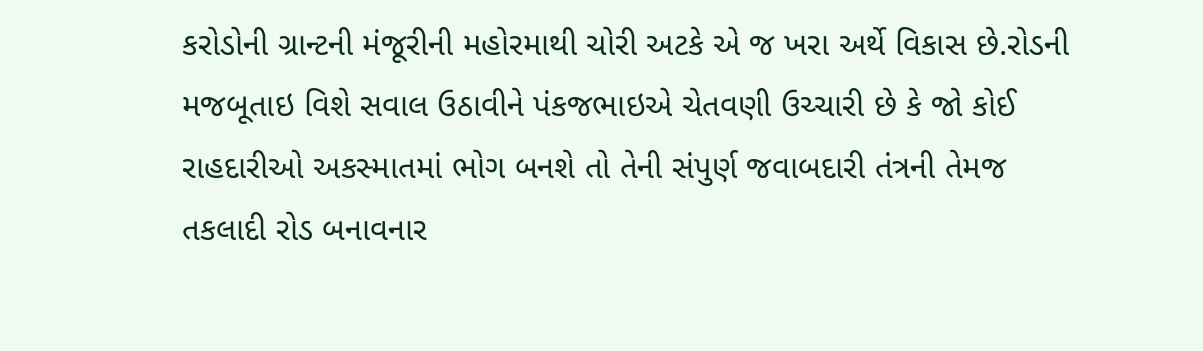કરોડોની ગ્રાન્ટની મંજૂરીની મહોરમાથી ચોરી અટકે એ જ ખરા અર્થે વિકાસ છે.રોડની મજબૂતાઇ વિશે સવાલ ઉઠાવીને પંકજભાઇએ ચેતવણી ઉચ્ચારી છે કે જો કોઈ રાહદારીઓ અકસ્માતમાં ભોગ બનશે તો તેની સંપુર્ણ જવાબદારી તંત્રની તેમજ તકલાદી રોડ બનાવનાર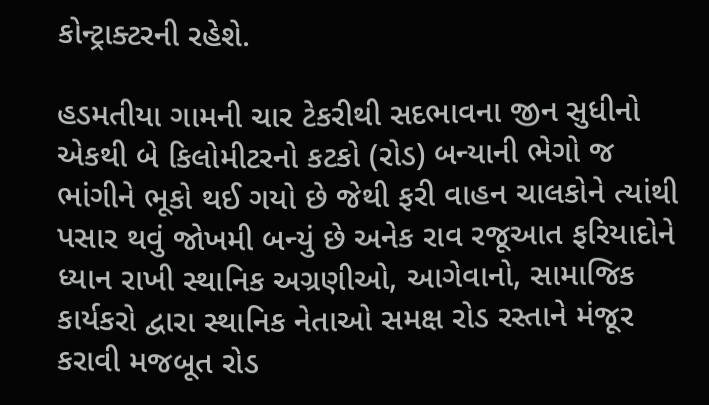કોન્ટ્રાક્ટરની રહેશે.

હડમતીયા ગામની ચાર ટેકરીથી સદભાવના જીન સુધીનો એકથી બે કિલોમીટરનો કટકો (રોડ) બન્યાની ભેગો જ ભાંગીને ભૂકો થઈ ગયો છે જેથી ફરી વાહન ચાલકોને ત્યાંથી પસાર થવું જોખમી બન્યું છે અનેક રાવ રજૂઆત ફરિયાદોને ધ્યાન રાખી સ્થાનિક અગ્રણીઓ, આગેવાનો, સામાજિક કાર્યકરો દ્વારા સ્થાનિક નેતાઓ સમક્ષ રોડ રસ્તાને મંજૂર કરાવી મજબૂત રોડ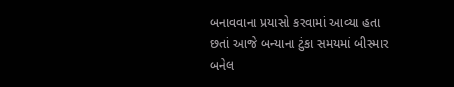બનાવવાના પ્રયાસો કરવામાં આવ્યા હતા છતાં આજે બન્યાના ટુંકા સમયમાં બીસ્માર બનેલ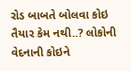રોડ બાબતે બોલવા કોઇ તૈયાર કેમ નથી..? લોકોની વેદનાની કોઇને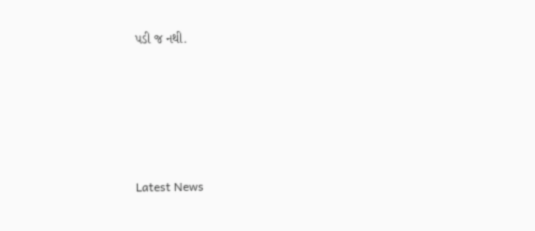પડી જ નથી.





Latest News